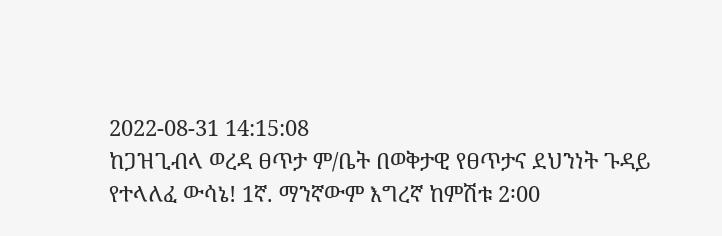2022-08-31 14:15:08
ከጋዝጊብላ ወረዳ ፀጥታ ም/ቤት በወቅታዊ የፀጥታና ደህንነት ጉዳይ የተላለፈ ውሳኔ! 1ኛ. ማንኛውም እግረኛ ከምሽቱ 2፡00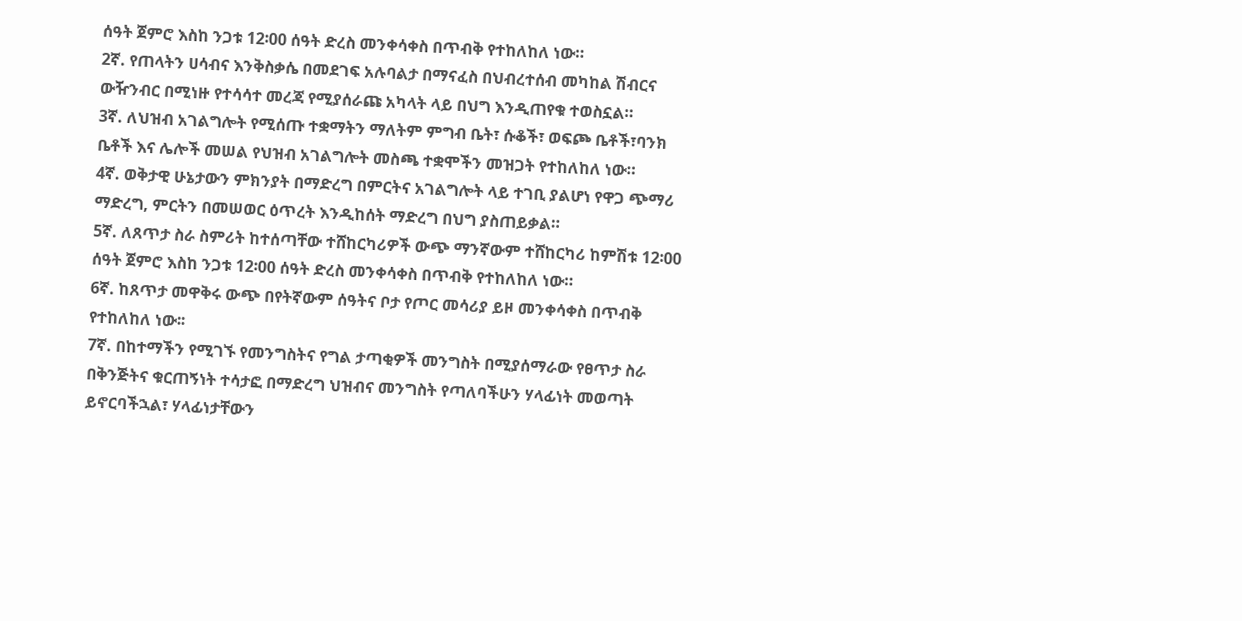ሰዓት ጀምሮ እስከ ንጋቱ 12፡00 ሰዓት ድረስ መንቀሳቀስ በጥብቅ የተከለከለ ነው።
2ኛ. የጠላትን ሀሳብና እንቅስቃሴ በመደገፍ አሉባልታ በማናፈስ በህብረተሰብ መካከል ሽብርና ውዥንብር በሚነዙ የተሳሳተ መረጃ የሚያሰራጩ አካላት ላይ በህግ እንዲጠየቁ ተወስኗል።
3ኛ. ለህዝብ አገልግሎት የሚሰጡ ተቋማትን ማለትም ምግብ ቤት፣ ሱቆች፣ ወፍጮ ቤቶች፣ባንክ ቤቶች እና ሌሎች መሠል የህዝብ አገልግሎት መስጫ ተቋሞችን መዝጋት የተከለከለ ነው።
4ኛ. ወቅታዊ ሁኔታውን ምክንያት በማድረግ በምርትና አገልግሎት ላይ ተገቢ ያልሆነ የዋጋ ጭማሪ ማድረግ, ምርትን በመሠወር ዕጥረት እንዲከሰት ማድረግ በህግ ያስጠይቃል።
5ኛ. ለጸጥታ ስራ ስምሪት ከተሰጣቸው ተሸከርካሪዎች ውጭ ማንኛውም ተሸከርካሪ ከምሽቱ 12፡00 ሰዓት ጀምሮ እስከ ንጋቱ 12፡00 ሰዓት ድረስ መንቀሳቀስ በጥብቅ የተከለከለ ነው።
6ኛ. ከጸጥታ መዋቅሩ ውጭ በየትኛውም ሰዓትና ቦታ የጦር መሳሪያ ይዞ መንቀሳቀስ በጥብቅ የተከለከለ ነው፡፡
7ኛ. በከተማችን የሚገኙ የመንግስትና የግል ታጣቂዎች መንግስት በሚያሰማራው የፀጥታ ስራ በቅንጅትና ቁርጠኝነት ተሳታፎ በማድረግ ህዝብና መንግስት የጣለባችሁን ሃላፊነት መወጣት ይኖርባችኋል፣ ሃላፊነታቸውን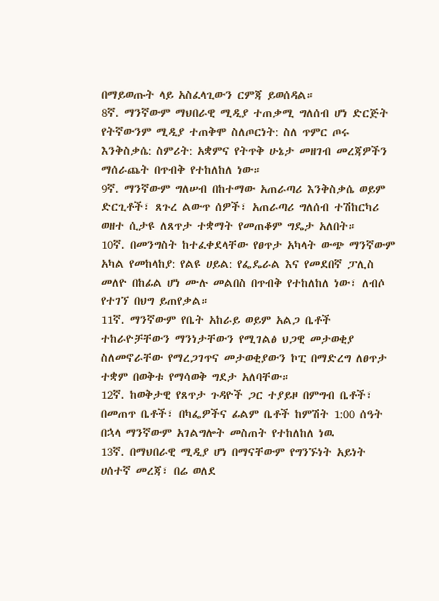በማይወጡት ላይ አስፈላጊውን ርምጃ ይወሰዳል።
8ኛ. ማንኛውም ማህበራዊ ሚዲያ ተጠቃሚ ግለሰብ ሆነ ድርጅት የትኛውንም ሚዲያ ተጠቅሞ ስለጦርነት: ስለ ጥምር ጦሩ እንቅስቃሴ: ስምሪት: አቋምና የትጥቅ ሁኔታ መዘገብ መረጃዎችን ማሰራጨት በጥብቅ የተከለከለ ነው።
9ኛ. ማንኛውም ግለሠብ በከተማው አጠራጣሪ እንቅስቃሴ ወይም ድርጊቶች፣ ጸጉረ ልውጥ ሰዎች፣ አጠራጣሪ ግለሰብ ተሽከርካሪ ወዘተ ሲታዩ ለጸጥታ ተቋማት የመጠቆም ግዴታ አለበት።
10ኛ. በመንግስት ከተፈቀደላቸው የፀጥታ አካላት ውጭ ማንኛውም አካል የመከላከያ: የልዩ ሀይል: የፌዴራል እና የመደበኛ ፓሊስ መለዮ በከፊል ሆነ ሙሉ መልበስ በጥብቅ የተከለከለ ነው፣ ለብሶ የተገኘ በህግ ይጠየቃል።
11ኛ. ማንኛውም የቤት አከራይ ወይም አልጋ ቤቶች ተከራዮቻቸውን ማንነታቸውን የሚገልፅ ህጋዊ መታወቂያ ስለመኖራቸው የማረጋገጥና መታወቂያውን ኮፒ በማድረግ ለፀጥታ ተቋም በወቅቱ የማሳወቅ ግደታ አለባቸው።
12ኛ. ከወቅታዊ የጸጥታ ጉዳዮች ጋር ተያይዞ በምግብ ቤቶች፣ በመጠጥ ቤቶች፣ በካፌዎችና ፊልም ቤቶች ከምሽት 1:00 ሰዓት በኋላ ማንኛውም አገልግሎት መስጠት የተከለከለ ነዉ
13ኛ. በማህበራዊ ሚዲያ ሆነ በማናቸውም የግንኙነት አይነት ሀሰተኛ መረጃ፣ በሬ ወለደ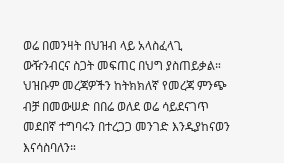ወሬ በመንዛት በህዝብ ላይ አላስፈላጊ ውዥንብርና ስጋት መፍጠር በህግ ያስጠይቃል። ህዝቡም መረጃዎችን ከትክክለኛ የመረጃ ምንጭ ብቻ በመውሠድ በበሬ ወለደ ወሬ ሳይደናገጥ መደበኛ ተግባሩን በተረጋጋ መንገድ እንዲያከናወን እናሳስባለን።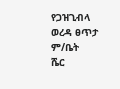የጋዝጊብላ ወረዳ ፀጥታ ም/ቤት
ሼር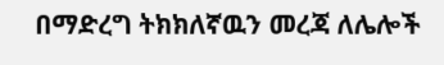በማድረግ ትክክለኛዉን መረጃ ለሌሎች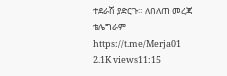ተደራሽ ያድርጉ። ለበለጠ መረጃ ቴሌግራም
https://t.me/Merja01
2.1K views11:15